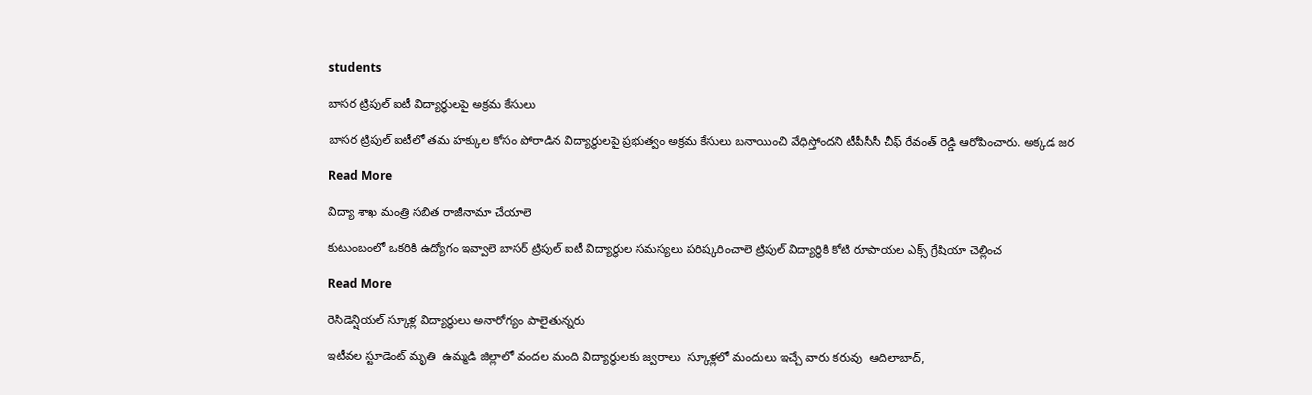students

బాసర ట్రిపుల్ ఐటీ విద్యార్థులపై అక్రమ కేసులు

బాసర ట్రిపుల్ ఐటీలో తమ హక్కుల కోసం పోరాడిన విద్యార్థులపై ప్రభుత్వం అక్రమ కేసులు బనాయించి వేధిస్తోందని టీపీసీసీ చీఫ్ రేవంత్ రెడ్డి ఆరోపించారు. అక్కడ జర

Read More

విద్యా శాఖ మంత్రి సబిత రాజీనామా చేయాలె

కుటుంబంలో ఒకరికి ఉద్యోగం ఇవ్వాలె బాసర్ ట్రిపుల్ ఐటీ విద్యార్థుల సమస్యలు పరిష్కరించాలె ట్రిపుల్ విద్యార్థికి కోటి రూపాయల ఎక్స్ గ్రేషియా చెల్లించ

Read More

రెసిడెన్షియల్ స్కూళ్ల విద్యార్థులు అనారోగ్యం పాలైతున్నరు

ఇటీవల స్టూడెంట్ మృతి  ఉమ్మడి జిల్లాలో వందల మంది విద్యార్థులకు జ్వరాలు  స్కూళ్లలో మందులు ఇచ్చే వారు కరువు  ఆదిలాబాద్,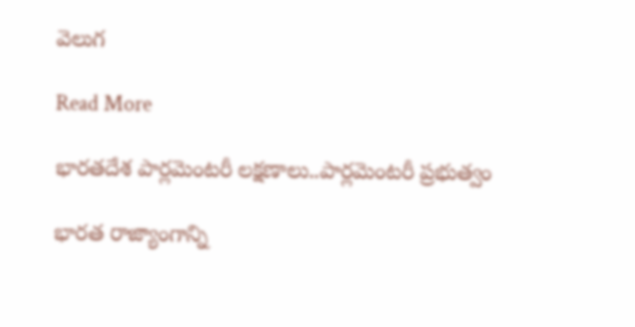వెలుగ

Read More

భారతదేశ పార్లమెంటరీ లక్షణాలు..పార్లమెంటరీ ప్రభుత్వం

భారత రాజ్యాంగాన్ని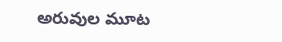అరువుల మూట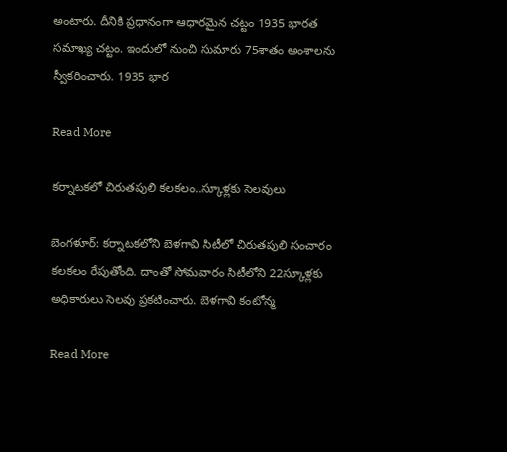అంటారు. దీనికి ప్రధానంగా ఆధారమైన చట్టం 1935 భారత సమాఖ్య చట్టం. ఇందులో నుంచి సుమారు 75శాతం అంశాలను స్వీకరించారు. 1935 భార

Read More

కర్నాటకలో చిరుతపులి కలకలం..స్కూళ్లకు సెలవులు

బెంగళూర్: కర్నాటకలోని బెళగావి సిటీలో చిరుతపులి సంచారం కలకలం రేపుతోంది. దాంతో సోమవారం సిటీలోని 22స్కూళ్లకు అధికారులు సెలవు ప్రకటించారు. బెళగావి కంటోన్మ

Read More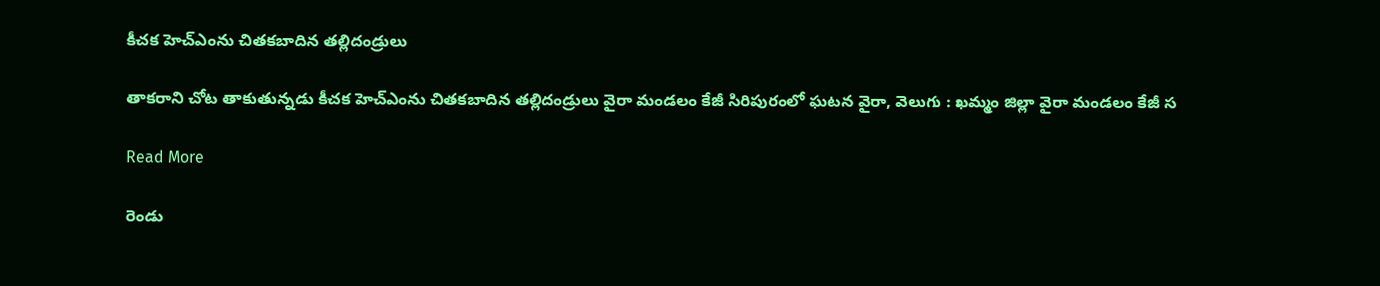కీచక హెచ్ఎంను చితకబాదిన తల్లిదండ్రులు

తాకరాని చోట తాకుతున్నడు కీచక హెచ్ఎంను చితకబాదిన తల్లిదండ్రులు వైరా మండలం కేజీ సిరిపురంలో ఘటన వైరా, వెలుగు : ఖమ్మం జిల్లా వైరా మండలం కేజీ స

Read More

రెండు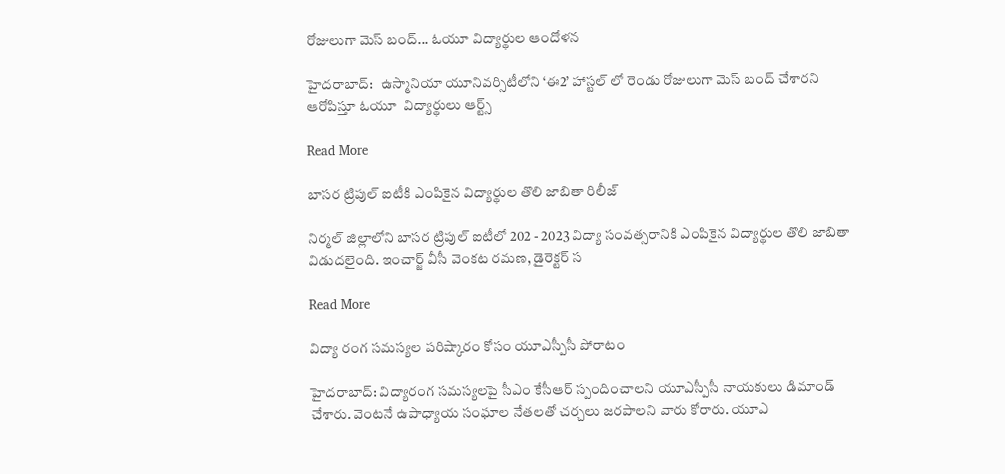రోజులుగా మెస్ బంద్... ఓయూ విద్యార్థుల ఆందోళన

హైదరాబాద్:   ఉస్మానియా యూనివర్సిటీలోని ‘ఈ2’ హాస్టల్ లో రెండు రోజులుగా మెస్ బంద్ చేశారని ఆరోపిస్తూ ఓయూ  విద్యార్థులు ఆర్ట్స్

Read More

బాసర ట్రిపుల్ ఐటీకి ఎంపికైన విద్యార్థుల తొలి జాబితా రిలీజ్

నిర్మల్ జిల్లాలోని బాసర ట్రిపుల్ ఐటీలో 202 - 2023 విద్యా సంవత్సరానికి ఎంపికైన విద్యార్థుల తొలి జాబితా విడుదలైంది. ఇంచార్జ్ వీసీ వెంకట రమణ, డైరెక్టర్ స

Read More

విద్యా రంగ సమస్యల పరిష్కారం కోసం యూఎస్పీసీ పోరాటం

హైదరాబాద్: విద్యారంగ సమస్యలపై సీఎం కేసీఆర్ స్పందించాలని యూఎస్పీసీ నాయకులు డిమాండ్ చేశారు. వెంటనే ఉపాధ్యాయ సంఘాల నేతలతో చర్చలు జరపాలని వారు కోరారు. యూఎ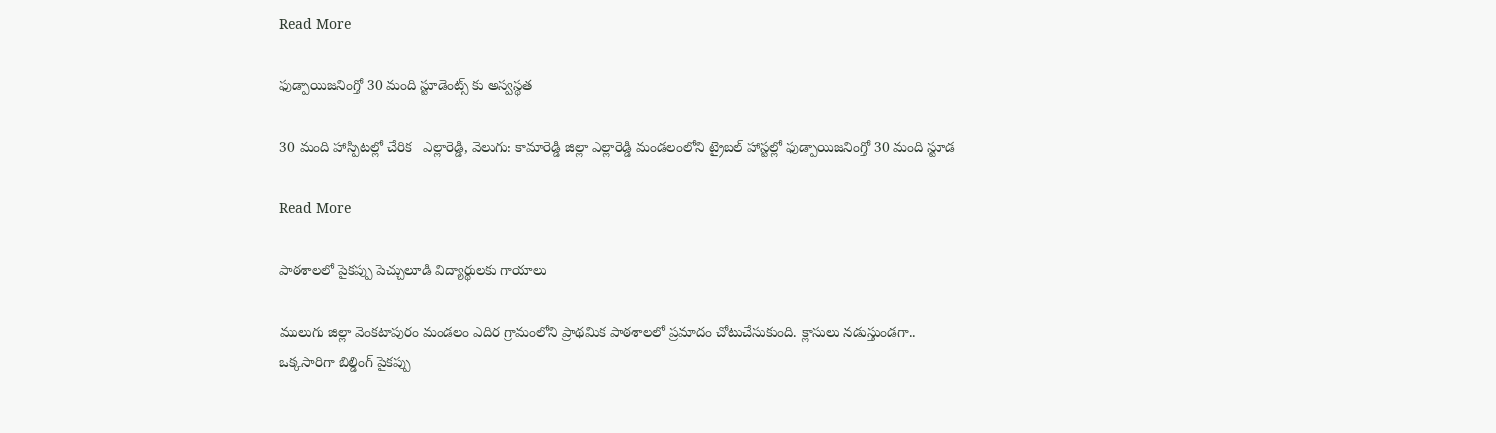Read More

ఫుడ్పాయిజనింగ్తో 30 మంది స్టూడెంట్స్ కు అస్వస్థత

30 మంది హాస్పిటల్లో చేరిక   ఎల్లారెడ్డి, వెలుగు: కామారెడ్డి జిల్లా ఎల్లారెడ్డి మండలంలోని ట్రైబల్ హాస్టల్లో ఫుడ్పాయిజనింగ్తో 30 మంది స్టూడ

Read More

పాఠశాలలో పైకప్పు పెచ్చులూడి విద్యార్థులకు గాయాలు

ములుగు జిల్లా వెంకటాపురం మండలం ఎదిర గ్రామంలోని ప్రాథమిక పాఠశాలలో ప్రమాదం చోటుచేసుకుంది. క్లాసులు నడుస్తుండగా.. ఒక్కసారిగా బిల్డింగ్ పైకప్పు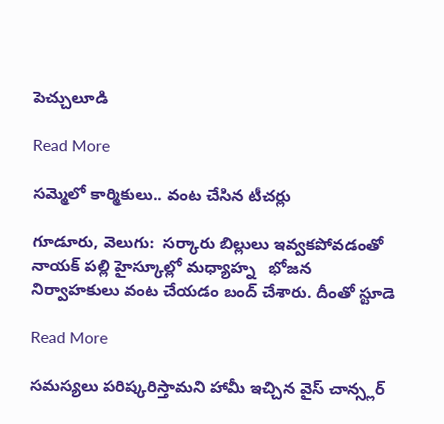పెచ్చులూడి

Read More

సమ్మెలో కార్మికులు.. వంట చేసిన టీచర్లు

గూడూరు, వెలుగు:  సర్కారు బిల్లులు ఇవ్వకపోవడంతో నాయక్ పల్లి హైస్కూల్లో మధ్యాహ్న   భోజన నిర్వాహకులు వంట చేయడం బంద్ చేశారు. దీంతో స్టూడె

Read More

సమస్యలు పరిష్కరిస్తామని హామీ ఇచ్చిన వైస్ చాన్స్లర్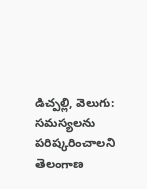డిచ్పల్లి, వెలుగు: సమస్యలను పరిష్కరించాలని తెలంగాణ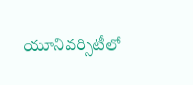యూనివర్సిటీలో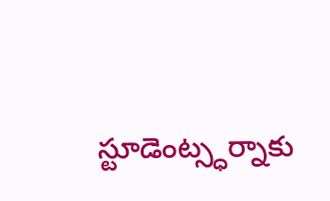స్టూడెంట్స్ధర్నాకు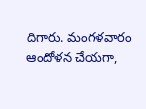దిగారు. మంగళవారం ఆందోళన చేయగా,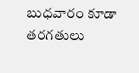బుధవారం కూడా తరగతులు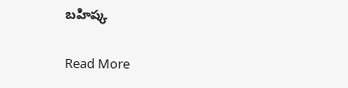బహిష్క

Read More